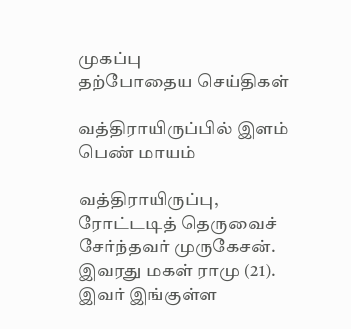முகப்பு
தற்போதைய செய்திகள்

வத்திராயிருப்பில் இளம் பெண் மாயம்

வத்திராயிருப்பு, ரோட்டடித் தெருவைச் சேர்ந்தவர் முருகேசன். இவரது மகள் ராமு (21). இவர் இங்குள்ள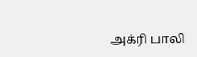அக்ரி பாலி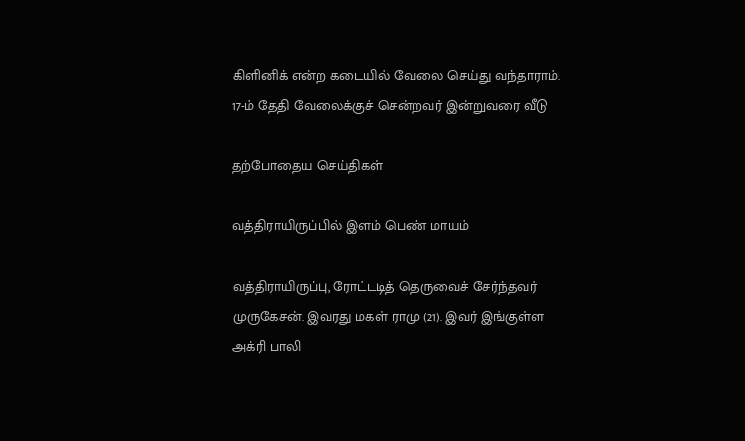கிளினிக் என்ற கடையில் வேலை செய்து வந்தாராம். 17-ம் தேதி வேலைக்குச் சென்றவர் இன்றுவரை வீடு

தற்போதைய செய்திகள்

வத்திராயிருப்பில் இளம் பெண் மாயம்

வத்திராயிருப்பு, ரோட்டடித் தெருவைச் சேர்ந்தவர் முருகேசன். இவரது மகள் ராமு (21). இவர் இங்குள்ள அக்ரி பாலி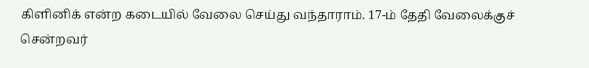கிளினிக் என்ற கடையில் வேலை செய்து வந்தாராம். 17-ம் தேதி வேலைக்குச் சென்றவர்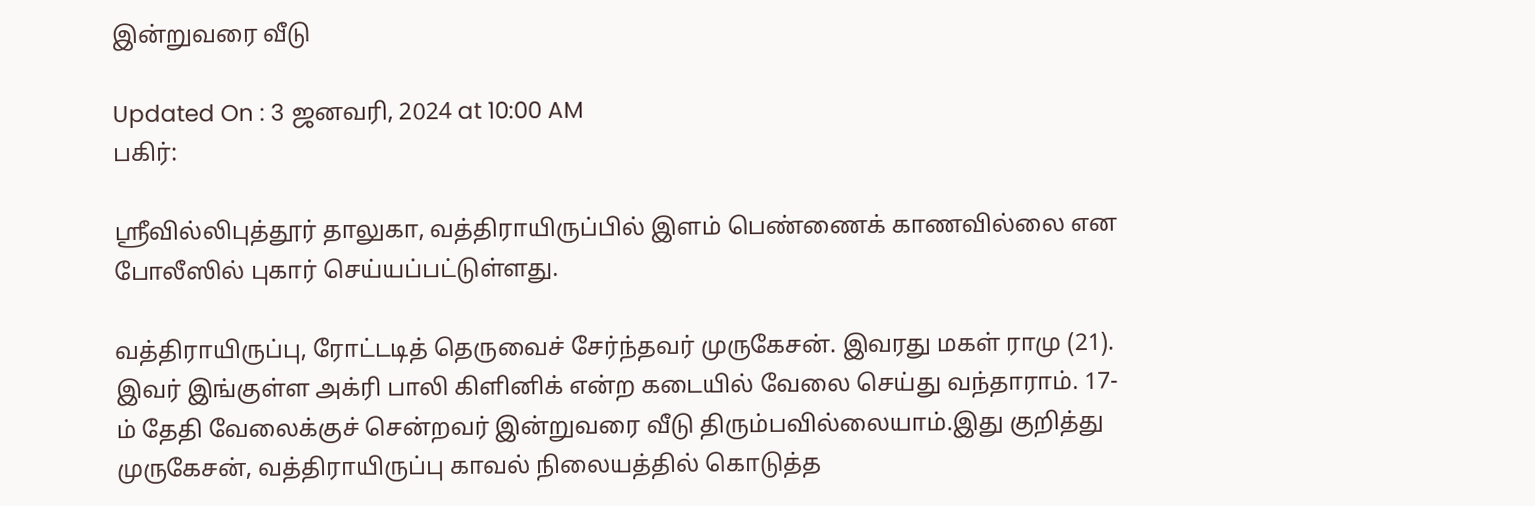இன்றுவரை வீடு

Updated On : 3 ஜனவரி, 2024 at 10:00 AM
பகிர்:

ஸ்ரீவில்லிபுத்தூர் தாலுகா, வத்திராயிருப்பில் இளம் பெண்ணைக் காணவில்லை என போலீஸில் புகார் செய்யப்பட்டுள்ளது.

வத்திராயிருப்பு, ரோட்டடித் தெருவைச் சேர்ந்தவர் முருகேசன். இவரது மகள் ராமு (21). இவர் இங்குள்ள அக்ரி பாலி கிளினிக் என்ற கடையில் வேலை செய்து வந்தாராம். 17-ம் தேதி வேலைக்குச் சென்றவர் இன்றுவரை வீடு திரும்பவில்லையாம்.இது குறித்து முருகேசன், வத்திராயிருப்பு காவல் நிலையத்தில் கொடுத்த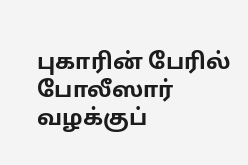புகாரின் பேரில் போலீஸார் வழக்குப்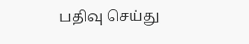பதிவு செய்து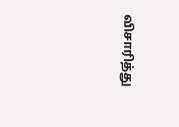விசாரித்து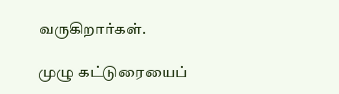வருகிறார்கள்.

முழு கட்டுரையைப்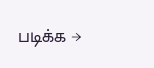படிக்க →